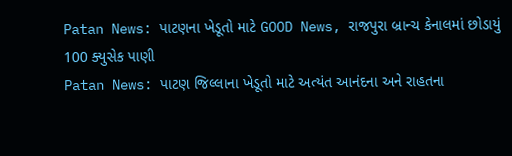Patan News: પાટણના ખેડૂતો માટે GOOD News, રાજપુરા બ્રાન્ચ કેનાલમાં છોડાયું 100 ક્યુસેક પાણી
Patan News: પાટણ જિલ્લાના ખેડૂતો માટે અત્યંત આનંદના અને રાહતના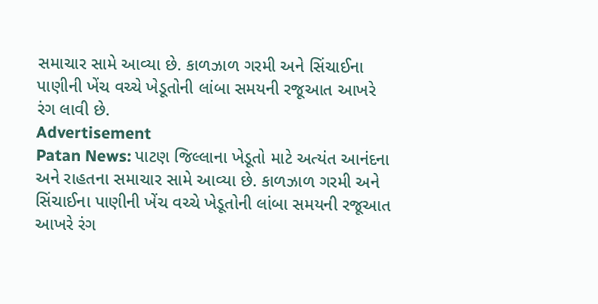સમાચાર સામે આવ્યા છે. કાળઝાળ ગરમી અને સિંચાઈના પાણીની ખેંચ વચ્ચે ખેડૂતોની લાંબા સમયની રજૂઆત આખરે રંગ લાવી છે.
Advertisement
Patan News: પાટણ જિલ્લાના ખેડૂતો માટે અત્યંત આનંદના અને રાહતના સમાચાર સામે આવ્યા છે. કાળઝાળ ગરમી અને સિંચાઈના પાણીની ખેંચ વચ્ચે ખેડૂતોની લાંબા સમયની રજૂઆત આખરે રંગ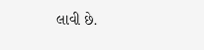લાવી છે.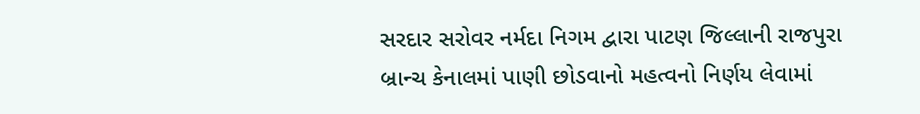સરદાર સરોવર નર્મદા નિગમ દ્વારા પાટણ જિલ્લાની રાજપુરા બ્રાન્ચ કેનાલમાં પાણી છોડવાનો મહત્વનો નિર્ણય લેવામાં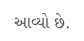આવ્યો છે.